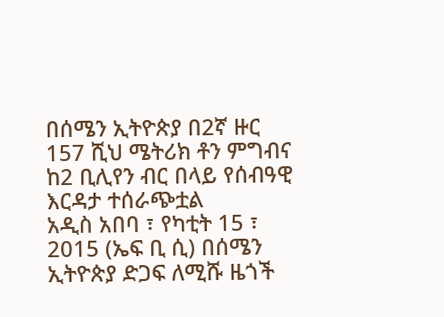በሰሜን ኢትዮጵያ በ2ኛ ዙር 157 ሺህ ሜትሪክ ቶን ምግብና ከ2 ቢሊየን ብር በላይ የሰብዓዊ እርዳታ ተሰራጭቷል
አዲስ አበባ ፣ የካቲት 15 ፣ 2015 (ኤፍ ቢ ሲ) በሰሜን ኢትዮጵያ ድጋፍ ለሚሹ ዜጎች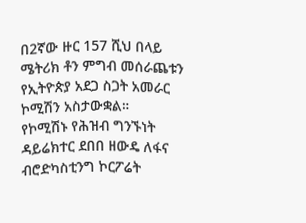በ2ኛው ዙር 157 ሺህ በላይ ሜትሪክ ቶን ምግብ መሰራጨቱን የኢትዮጵያ አደጋ ስጋት አመራር ኮሚሽን አስታውቋል።
የኮሚሽኑ የሕዝብ ግንኙነት ዳይሬክተር ደበበ ዘውዴ ለፋና ብሮድካስቲንግ ኮርፖሬት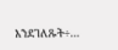እንደገለጹት÷…